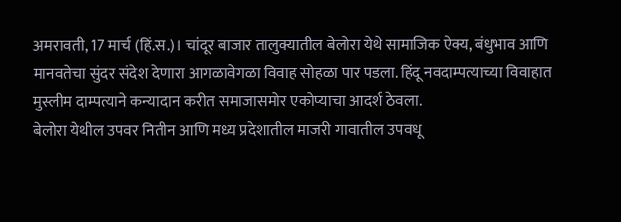अमरावती, 17 मार्च (हिं.स.)। चांदूर बाजार तालुक्यातील बेलोरा येथे सामाजिक ऐक्य, बंधुभाव आणि मानवतेचा सुंदर संदेश देणारा आगळावेगळा विवाह सोहळा पार पडला. हिंदू नवदाम्पत्याच्या विवाहात मुस्लीम दाम्पत्याने कन्यादान करीत समाजासमोर एकोप्याचा आदर्श ठेवला.
बेलोरा येथील उपवर नितीन आणि मध्य प्रदेशातील माजरी गावातील उपवधू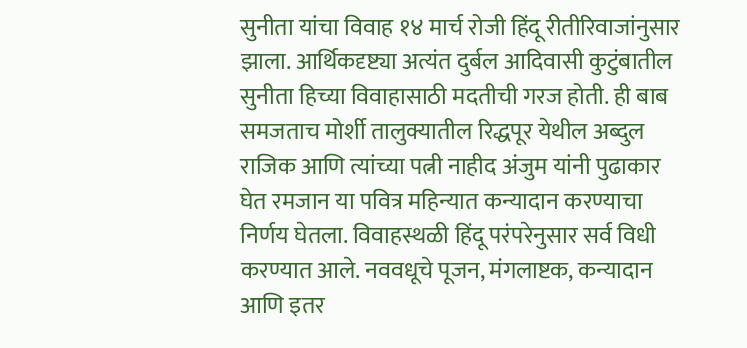सुनीता यांचा विवाह १४ मार्च रोजी हिंदू रीतीरिवाजांनुसार झाला. आर्थिकदृष्ट्या अत्यंत दुर्बल आदिवासी कुटुंबातील सुनीता हिच्या विवाहासाठी मदतीची गरज होती. ही बाब समजताच मोर्शी तालुक्यातील रिद्धपूर येथील अब्दुल राजिक आणि त्यांच्या पत्नी नाहीद अंजुम यांनी पुढाकार घेत रमजान या पवित्र महिन्यात कन्यादान करण्याचा निर्णय घेतला. विवाहस्थळी हिंदू परंपरेनुसार सर्व विधी करण्यात आले. नववधूचे पूजन, मंगलाष्टक, कन्यादान आणि इतर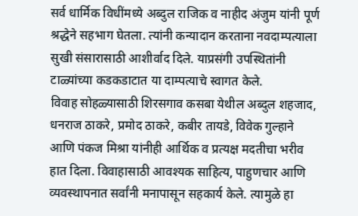सर्व धार्मिक विधींमध्ये अब्दुल राजिक व नाहीद अंजुम यांनी पूर्ण श्रद्धेने सहभाग घेतला. त्यांनी कन्यादान करताना नवदाम्पत्याला सुखी संसारासाठी आशीर्वाद दिले. याप्रसंगी उपस्थितांनी टाळ्यांच्या कडकडाटात या दाम्पत्याचे स्वागत केले.
विवाह सोहळ्यासाठी शिरसगाव कसबा येथील अब्दुल शहजाद, धनराज ठाकरे, प्रमोद ठाकरे, कबीर तायडे, विवेक गुल्हाने आणि पंकज मिश्रा यांनीही आर्थिक व प्रत्यक्ष मदतीचा भरीव हात दिला. विवाहासाठी आवश्यक साहित्य, पाहुणचार आणि व्यवस्थापनात सर्वांनी मनापासून सहकार्य केले. त्यामुळे हा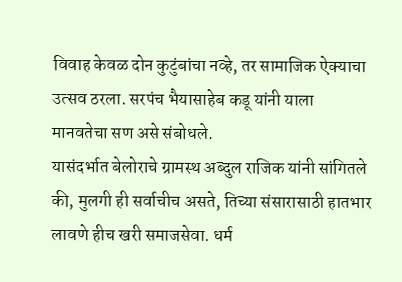विवाह केवळ दोन कुटुंबांचा नव्हे, तर सामाजिक ऐक्याचा उत्सव ठरला. सरपंच भैयासाहेब कडू यांनी याला मानवतेचा सण असे संबोधले.
यासंदर्भात बेलोराचे ग्रामस्थ अब्दुल राजिक यांनी सांगितले की, मुलगी ही सर्वाचीच असते, तिच्या संसारासाठी हातभार लावणे हीच खरी समाजसेवा. धर्म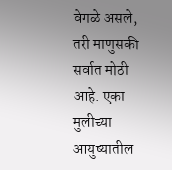वेगळे असले, तरी माणुसकी सर्वात मोठी आहे. एका मुलीच्या आयुष्यातील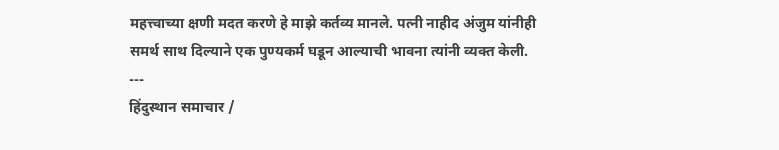महत्त्वाच्या क्षणी मदत करणे हे माझे कर्तव्य मानले. पत्नी नाहीद अंजुम यांनीही समर्थ साथ दिल्याने एक पुण्यकर्म घडून आल्याची भावना त्यांनी व्यक्त केली.
---
हिंदुस्थान समाचार /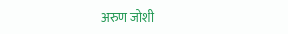अरुण जोशी